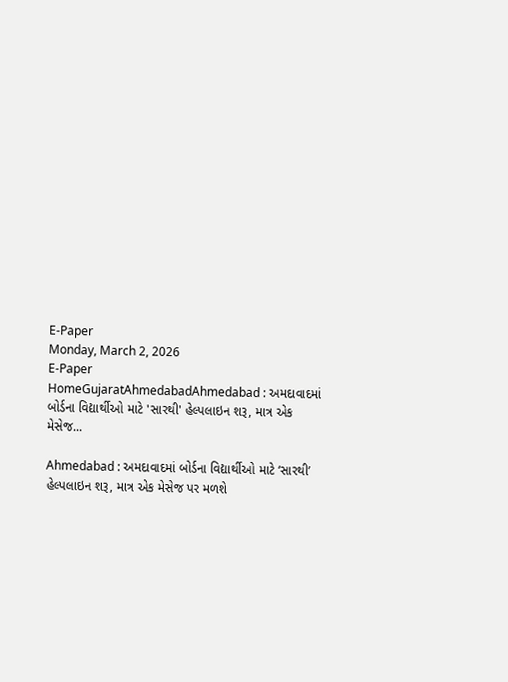E-Paper
Monday, March 2, 2026
E-Paper
HomeGujaratAhmedabadAhmedabad : અમદાવાદમાં બોર્ડના વિદ્યાર્થીઓ માટે 'સારથી' હેલ્પલાઇન શરૂ, માત્ર એક મેસેજ...

Ahmedabad : અમદાવાદમાં બોર્ડના વિદ્યાર્થીઓ માટે ‘સારથી’ હેલ્પલાઇન શરૂ, માત્ર એક મેસેજ પર મળશે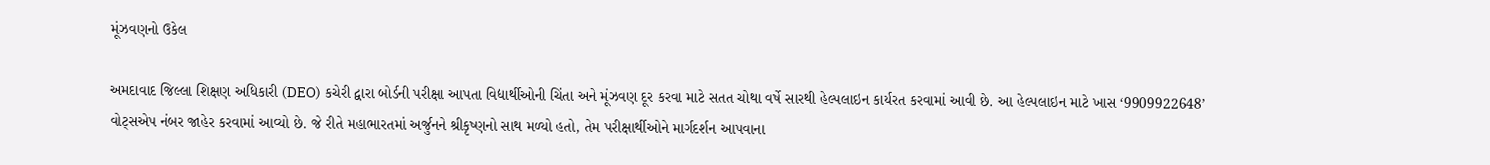મૂંઝવણનો ઉકેલ

અમદાવાદ જિલ્લા શિક્ષણ અધિકારી (DEO) કચેરી દ્વારા બોર્ડની પરીક્ષા આપતા વિદ્યાર્થીઓની ચિંતા અને મૂંઝવણ દૂર કરવા માટે સતત ચોથા વર્ષે સારથી હેલ્પલાઇન કાર્યરત કરવામાં આવી છે. આ હેલ્પલાઇન માટે ખાસ ‘9909922648’ વોટ્સએપ નંબર જાહેર કરવામાં આવ્યો છે. જે રીતે મહાભારતમાં અર્જુનને શ્રીકૃષ્ણનો સાથ મળ્યો હતો, તેમ પરીક્ષાર્થીઓને માર્ગદર્શન આપવાના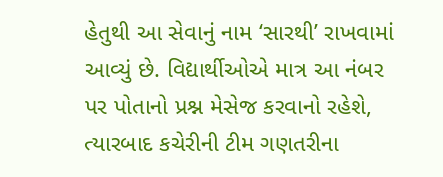હેતુથી આ સેવાનું નામ ‘સારથી’ રાખવામાં આવ્યું છે. વિદ્યાર્થીઓએ માત્ર આ નંબર પર પોતાનો પ્રશ્ન મેસેજ કરવાનો રહેશે, ત્યારબાદ કચેરીની ટીમ ગણતરીના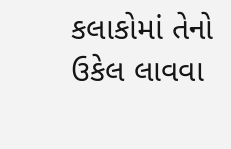કલાકોમાં તેનો ઉકેલ લાવવા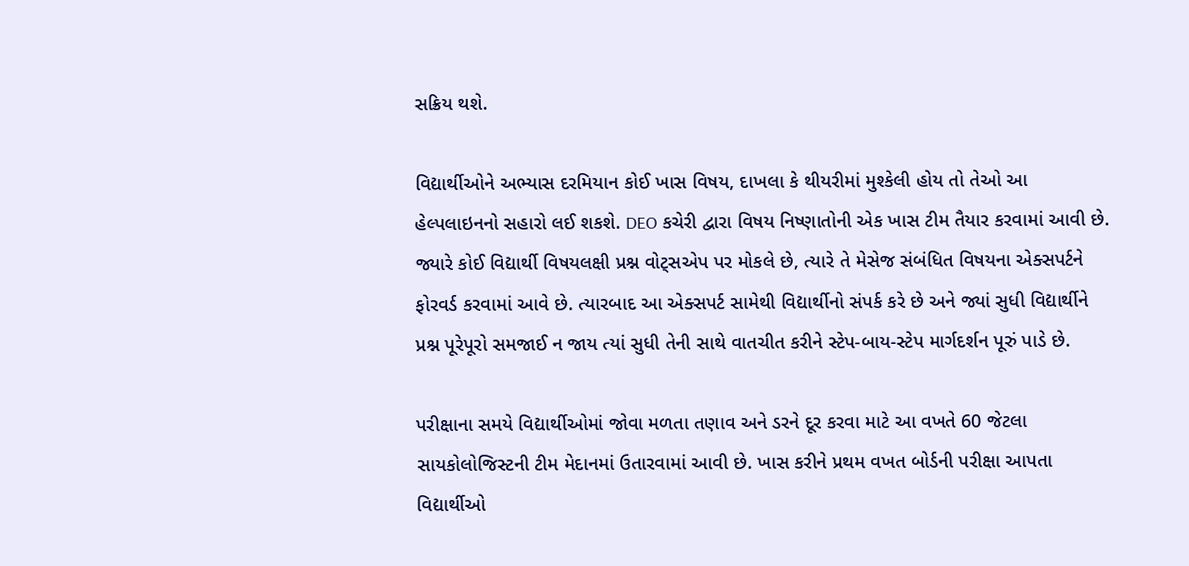સક્રિય થશે.

વિદ્યાર્થીઓને અભ્યાસ દરમિયાન કોઈ ખાસ વિષય, દાખલા કે થીયરીમાં મુશ્કેલી હોય તો તેઓ આ હેલ્પલાઇનનો સહારો લઈ શકશે. DEO કચેરી દ્વારા વિષય નિષ્ણાતોની એક ખાસ ટીમ તૈયાર કરવામાં આવી છે. જ્યારે કોઈ વિદ્યાર્થી વિષયલક્ષી પ્રશ્ન વોટ્સએપ પર મોકલે છે, ત્યારે તે મેસેજ સંબંધિત વિષયના એક્સપર્ટને ફોરવર્ડ કરવામાં આવે છે. ત્યારબાદ આ એક્સપર્ટ સામેથી વિદ્યાર્થીનો સંપર્ક કરે છે અને જ્યાં સુધી વિદ્યાર્થીને પ્રશ્ન પૂરેપૂરો સમજાઈ ન જાય ત્યાં સુધી તેની સાથે વાતચીત કરીને સ્ટેપ-બાય-સ્ટેપ માર્ગદર્શન પૂરું પાડે છે.

પરીક્ષાના સમયે વિદ્યાર્થીઓમાં જોવા મળતા તણાવ અને ડરને દૂર કરવા માટે આ વખતે 60 જેટલા સાયકોલોજિસ્ટની ટીમ મેદાનમાં ઉતારવામાં આવી છે. ખાસ કરીને પ્રથમ વખત બોર્ડની પરીક્ષા આપતા વિદ્યાર્થીઓ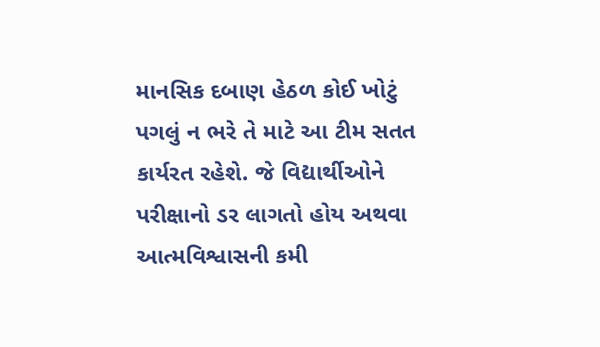માનસિક દબાણ હેઠળ કોઈ ખોટું પગલું ન ભરે તે માટે આ ટીમ સતત કાર્યરત રહેશે. જે વિદ્યાર્થીઓને પરીક્ષાનો ડર લાગતો હોય અથવા આત્મવિશ્વાસની કમી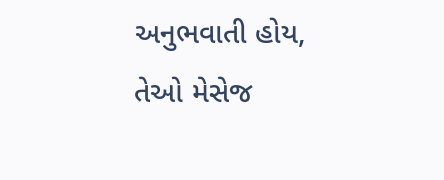અનુભવાતી હોય, તેઓ મેસેજ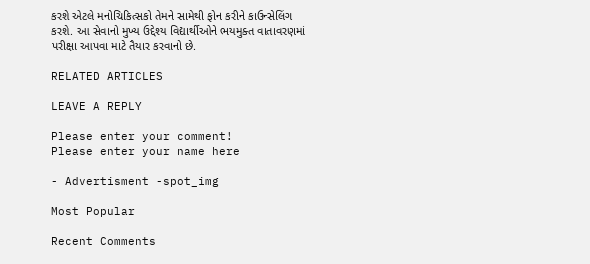કરશે એટલે મનોચિકિત્સકો તેમને સામેથી ફોન કરીને કાઉન્સેલિંગ કરશે. આ સેવાનો મુખ્ય ઉદ્દેશ્ય વિદ્યાર્થીઓને ભયમુક્ત વાતાવરણમાં પરીક્ષા આપવા માટે તૈયાર કરવાનો છે.

RELATED ARTICLES

LEAVE A REPLY

Please enter your comment!
Please enter your name here

- Advertisment -spot_img

Most Popular

Recent Comments